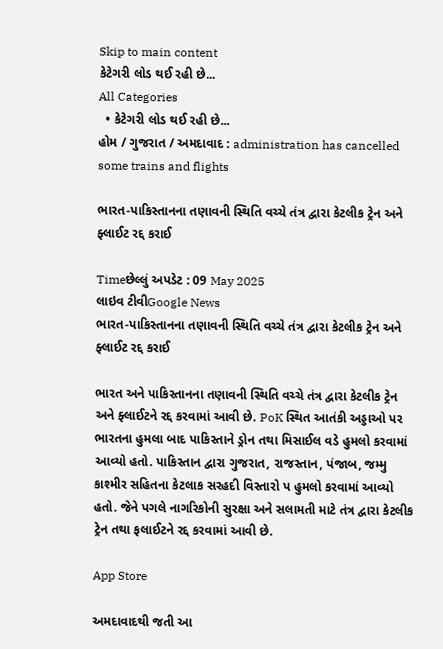Skip to main content
કેટેગરી લોડ થઈ રહી છે...
All Categories
  • કેટેગરી લોડ થઈ રહી છે...
હોમ / ગુજરાત / અમદાવાદ : administration has cancelled some trains and flights

ભારત-પાકિસ્તાનના તણાવની સ્થિતિ વચ્ચે તંત્ર દ્વારા કેટલીક ટ્રેન અને ફ્લાઈટ રદ્દ કરાઈ

Timeછેલ્લું અપડેટ : 09 May 2025
લાઇવ ટીવીGoogle News
ભારત-પાકિસ્તાનના તણાવની સ્થિતિ વચ્ચે તંત્ર દ્વારા કેટલીક ટ્રેન અને ફ્લાઈટ રદ્દ કરાઈ

ભારત અને પાકિસ્તાનના તણાવની સ્થિતિ વચ્ચે તંત્ર દ્વારા કેટલીક ટ્રેન અને ફ્લાઈટને રદ્દ કરવામાં આવી છે. PoK સ્થિત આતંકી અડ્ડાઓ પર ભારતના હુમલા બાદ પાકિસ્તાને ડ્રોન તથા મિસાઈલ વડે હુમલો કરવામાં આવ્યો હતો. પાકિસ્તાન દ્વારા ગુજરાત, રાજસ્તાન, પંજાબ, જમ્મુ કાશ્મીર સહિતના કેટલાક સરહદી વિસ્તારો પ હુમલો કરવામાં આવ્યો હતો. જેને પગલે નાગરિકોની સુરક્ષા અને સલામતી માટે તંત્ર દ્વારા કેટલીક ટ્રેન તથા ફલાઈટને રદ્દ કરવામાં આવી છે.

App Store

અમદાવાદથી જતી આ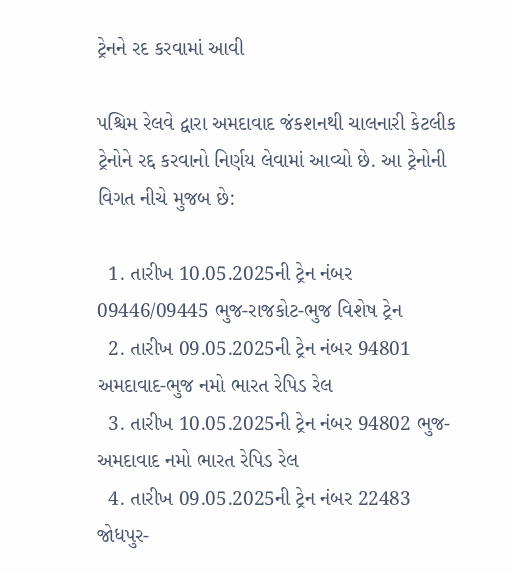ટ્રેનને રદ કરવામાં આવી

પશ્ચિમ રેલવે દ્વારા અમદાવાદ જંકશનથી ચાલનારી કેટલીક ટ્રેનોને રદ્દ કરવાનો નિર્ણય લેવામાં આવ્યો છે. આ ટ્રેનોની વિગત નીચે મુજબ છે:

  1. તારીખ 10.05.2025ની ટ્રેન નંબર 09446/09445 ભુજ-રાજકોટ-ભુજ વિશેષ ટ્રેન
  2. તારીખ 09.05.2025ની ટ્રેન નંબર 94801 અમદાવાદ-ભુજ નમો ભારત રેપિડ રેલ
  3. તારીખ 10.05.2025ની ટ્રેન નંબર 94802 ભુજ-અમદાવાદ નમો ભારત રેપિડ રેલ
  4. તારીખ 09.05.2025ની ટ્રેન નંબર 22483 જોધપુર-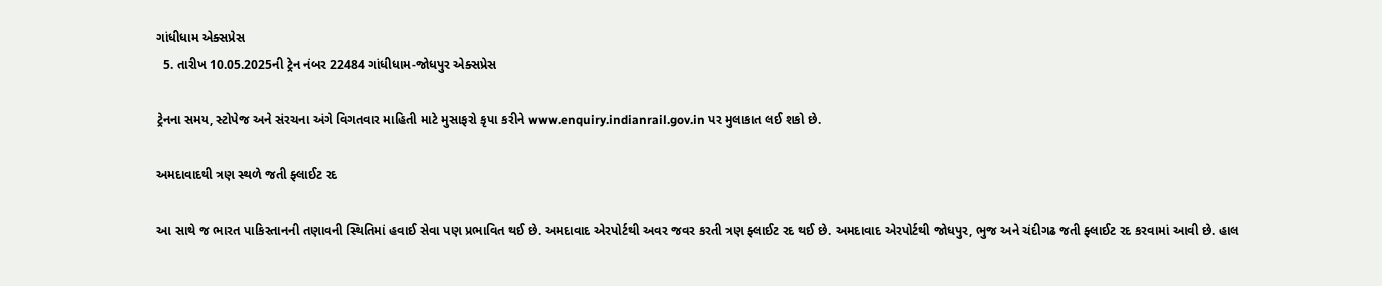ગાંધીધામ એક્સપ્રેસ
  5. તારીખ 10.05.2025ની ટ્રેન નંબર 22484 ગાંધીધામ-જોધપુર એક્સપ્રેસ

ટ્રેનના સમય, સ્ટોપેજ અને સંરચના અંગે વિગતવાર માહિતી માટે મુસાફરો કૃપા કરીને www.enquiry.indianrail.gov.in પર મુલાકાત લઈ શકો છે.

અમદાવાદથી ત્રણ સ્થળે જતી ફ્લાઈટ રદ

આ સાથે જ ભારત પાકિસ્તાનની તણાવની સ્થિતિમાં હવાઈ સેવા પણ પ્રભાવિત થઈ છે. અમદાવાદ એરપોર્ટથી અવર જવર કરતી ત્રણ ફ્લાઈટ રદ થઈ છે. અમદાવાદ એરપોર્ટથી જોધપુર, ભુજ અને ચંદીગઢ જતી ફ્લાઈટ રદ કરવામાં આવી છે. હાલ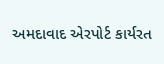અમદાવાદ એરપોર્ટ કાર્યરત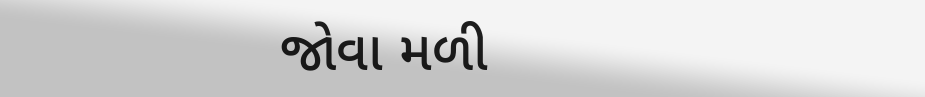જોવા મળી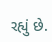રહ્યું છે.